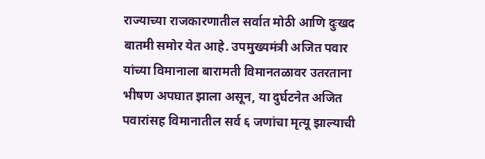राज्याच्या राजकारणातील सर्वात मोठी आणि दुःखद बातमी समोर येत आहे. उपमुख्यमंत्री अजित पवार यांच्या विमानाला बारामती विमानतळावर उतरताना भीषण अपघात झाला असून, या दुर्घटनेत अजित पवारांसह विमानातील सर्व ६ जणांचा मृत्यू झाल्याची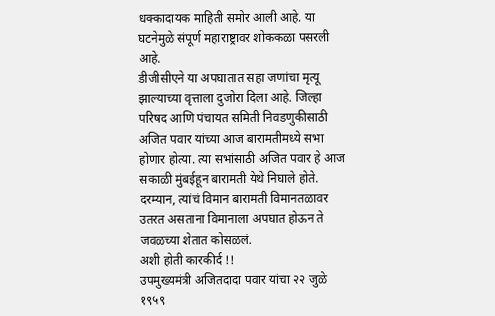धक्कादायक माहिती समोर आली आहे. या घटनेमुळे संपूर्ण महाराष्ट्रावर शोककळा पसरली आहे.
डीजीसीएने या अपघातात सहा जणांचा मृत्यू झाल्याच्या वृत्ताला दुजोरा दिला आहे. जिल्हा परिषद आणि पंचायत समिती निवडणुकीसाठी अजित पवार यांच्या आज बारामतीमध्ये सभा होणार होत्या. त्या सभांसाठी अजित पवार हे आज सकाळी मुंबईहून बारामती येथे निघाले होते. दरम्यान, त्यांचं विमान बारामती विमानतळावर उतरत असताना विमानाला अपघात होऊन ते जवळच्या शेतात कोसळलं.
अशी होती कारकीर्द !!
उपमुख्यमंत्री अजितदादा पवार यांचा २२ जुळे १९५९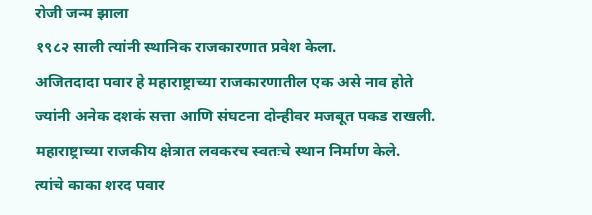रोजी जन्म झाला
१९८२ साली त्यांनी स्थानिक राजकारणात प्रवेश केला.
अजितदादा पवार हे महाराष्ट्राच्या राजकारणातील एक असे नाव होते ज्यांनी अनेक दशकं सत्ता आणि संघटना दोन्हीवर मजबूत पकड राखली.
महाराष्ट्राच्या राजकीय क्षेत्रात लवकरच स्वतःचे स्थान निर्माण केले.
त्यांचे काका शरद पवार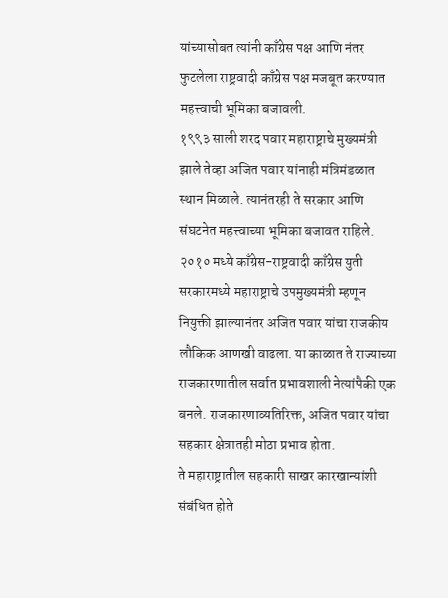यांच्यासोबत त्यांनी काँग्रेस पक्ष आणि नंतर फुटलेला राष्ट्रवादी काँग्रेस पक्ष मजबूत करण्यात महत्त्वाची भूमिका बजावली.
१९९३ साली शरद पवार महाराष्ट्राचे मुख्यमंत्री झाले तेव्हा अजित पवार यांनाही मंत्रिमंडळात स्थान मिळाले. त्यानंतरही ते सरकार आणि संघटनेत महत्त्वाच्या भूमिका बजावत राहिले.
२०१० मध्ये काँग्रेस-राष्ट्रवादी काँग्रेस युती सरकारमध्ये महाराष्ट्राचे उपमुख्यमंत्री म्हणून नियुक्ती झाल्यानंतर अजित पवार यांचा राजकीय लौकिक आणखी वाढला. या काळात ते राज्याच्या राजकारणातील सर्वात प्रभावशाली नेत्यांपैकी एक बनले. राजकारणाव्यतिरिक्त, अजित पवार यांचा सहकार क्षेत्रातही मोठा प्रभाव होता.
ते महाराष्ट्रातील सहकारी साखर कारखान्यांशी संबंधित होते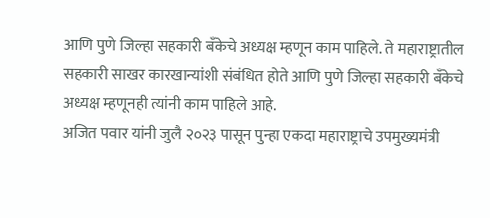आणि पुणे जिल्हा सहकारी बँकेचे अध्यक्ष म्हणून काम पाहिले. ते महाराष्ट्रातील सहकारी साखर कारखान्यांशी संबंधित होते आणि पुणे जिल्हा सहकारी बँकेचे अध्यक्ष म्हणूनही त्यांनी काम पाहिले आहे.
अजित पवार यांनी जुलै २०२३ पासून पुन्हा एकदा महाराष्ट्राचे उपमुख्यमंत्री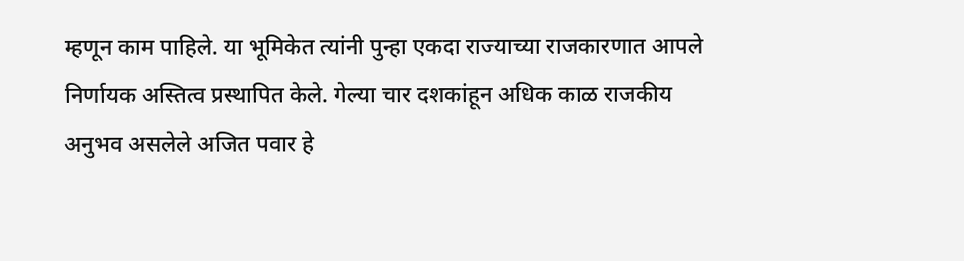म्हणून काम पाहिले. या भूमिकेत त्यांनी पुन्हा एकदा राज्याच्या राजकारणात आपले निर्णायक अस्तित्व प्रस्थापित केले. गेल्या चार दशकांहून अधिक काळ राजकीय अनुभव असलेले अजित पवार हे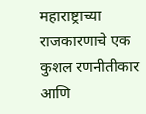महाराष्ट्राच्या राजकारणाचे एक कुशल रणनीतीकार आणि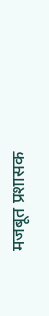मजबूत प्रशासक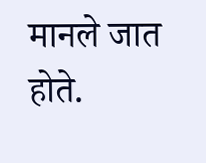मानले जात होते.